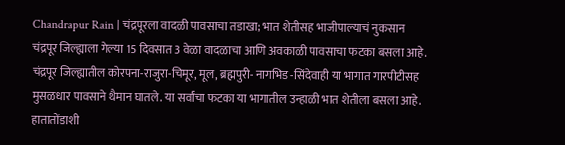Chandrapur Rain | चंद्रपूरला वादळी पावसाचा तडाखा; भात शेतीसह भाजीपाल्याचं नुकसान
चंद्रपूर जिल्ह्याला गेल्या 15 दिवसात 3 वेळा वादळाचा आणि अवकाळी पावसाचा फटका बसला आहे. चंद्रपूर जिल्ह्यातील कोरपना-राजुरा-चिमूर, मूल, ब्रह्मपुरी- नागभिड -सिंदेवाही या भागात गारपीटीसह मुसळधार पावसाने थैमान घातले. या सर्वांचा फटका या भागातील उन्हाळी भात शेतीला बसला आहे. हातातोंडाशी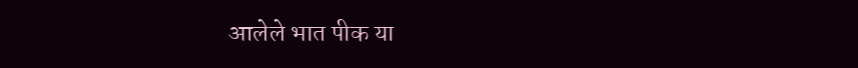आलेले भात पीक या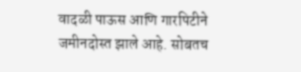वादळी पाऊस आणि गारपिटीने जमीनदोस्त झाले आहे. सोबतच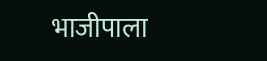भाजीपाला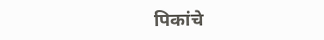पिकांचे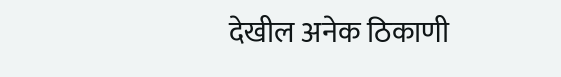देखील अनेक ठिकाणी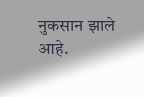नुकसान झाले आहे.